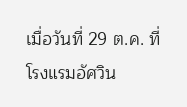เมื่อวันที่ 29 ต.ค. ที่โรงแรมอัศวิน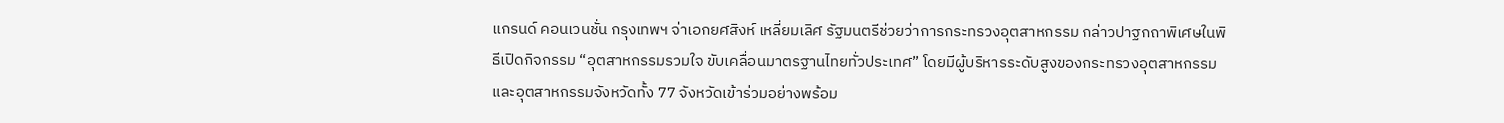แกรนด์ คอนเวนชั่น กรุงเทพฯ จ่าเอกยศสิงห์ เหลี่ยมเลิศ รัฐมนตรีช่วยว่าการกระทรวงอุตสาหกรรม กล่าวปาฐกถาพิเศษในพิธีเปิดกิจกรรม “อุตสาหกรรมรวมใจ ขับเคลื่อนมาตรฐานไทยทั่วประเทศ” โดยมีผู้บริหารระดับสูงของกระทรวงอุตสาหกรรม และอุตสาหกรรมจังหวัดทั้ง 77 จังหวัดเข้าร่วมอย่างพร้อม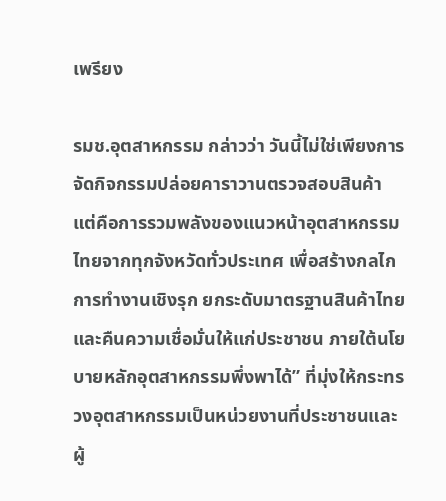เพรียง

รมช.อุตสาหกรรม กล่าวว่า วันนี้ไม่ใช่เพียงการจัดกิจกรรมปล่อยคาราวานตรวจสอบสินค้า แต่คือการรวมพลังของแนวหน้าอุตสาหกรรมไทยจากทุกจังหวัดทั่วประเทศ เพื่อสร้างกลไกการทำงานเชิงรุก ยกระดับมาตรฐานสินค้าไทย และคืนความเชื่อมั่นให้แก่ประชาชน ภายใต้นโยบายหลักอุตสาหกรรมพึ่งพาได้” ที่มุ่งให้กระทรวงอุตสาหกรรมเป็นหน่วยงานที่ประชาชนและผู้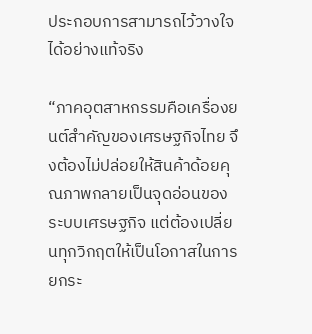ประกอบการสามารถไว้วางใจได้อย่างแท้จริง

“ภาคอุตสาหกรรมคือเครื่องยนต์สำคัญของเศรษฐกิจไทย จึงต้องไม่ปล่อยให้สินค้าด้อยคุณภาพกลายเป็นจุดอ่อนของระบบเศรษฐกิจ แต่ต้องเปลี่ยนทุกวิกฤตให้เป็นโอกาสในการยกระ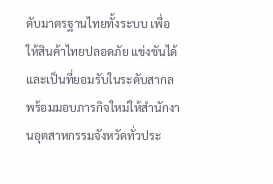ดับมาตรฐานไทยทั้งระบบ เพื่อให้สินค้าไทยปลอดภัย แข่งขันได้ และเป็นที่ยอมรับในระดับสากล พร้อมมอบภารกิจใหม่ให้สำนักงานอุตสาหกรรมจังหวัดทั่วประ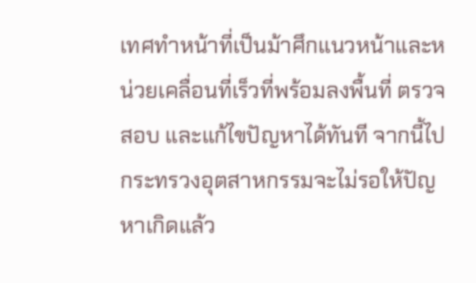เทศทำหน้าที่เป็นม้าศึกแนวหน้าและหน่วยเคลื่อนที่เร็วที่พร้อมลงพื้นที่ ตรวจสอบ และแก้ไขปัญหาได้ทันที จากนี้ไปกระทรวงอุตสาหกรรมจะไม่รอให้ปัญหาเกิดแล้ว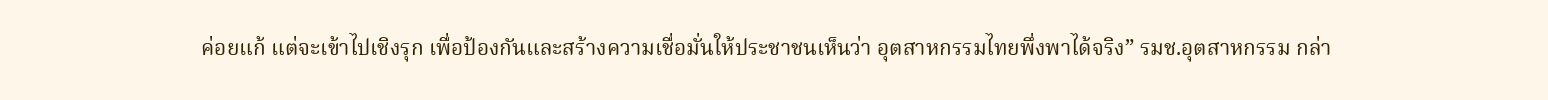ค่อยแก้ แต่จะเข้าไปเชิงรุก เพื่อป้องกันและสร้างความเชื่อมั่นให้ประชาชนเห็นว่า อุตสาหกรรมไทยพึ่งพาได้จริง” รมช.อุตสาหกรรม กล่า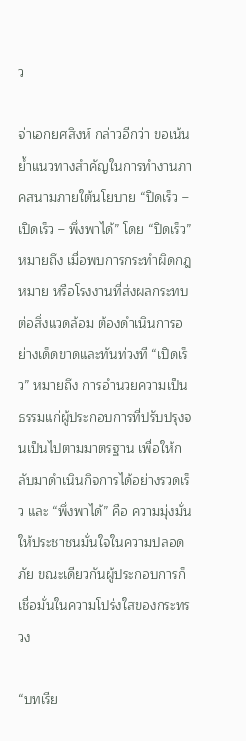ว

จ่าเอกยศสิงห์ กล่าวอีกว่า ขอเน้นย้ำแนวทางสำคัญในการทำงานภาคสนามภายใต้นโยบาย “ปิดเร็ว – เปิดเร็ว – พึ่งพาได้” โดย “ปิดเร็ว” หมายถึง เมื่อพบการกระทำผิดกฎหมาย หรือโรงงานที่ส่งผลกระทบต่อสิ่งแวดล้อม ต้องดำเนินการอย่างเด็ดขาดและทันท่วงที “เปิดเร็ว” หมายถึง การอำนวยความเป็นธรรมแก่ผู้ประกอบการที่ปรับปรุงจนเป็นไปตามมาตรฐาน เพื่อให้กลับมาดำเนินกิจการได้อย่างรวดเร็ว และ “พึ่งพาได้” คือ ความมุ่งมั่นให้ประชาชนมั่นใจในความปลอดภัย ขณะเดียวกันผู้ประกอบการก็เชื่อมั่นในความโปร่งใสของกระทรวง

“บทเรีย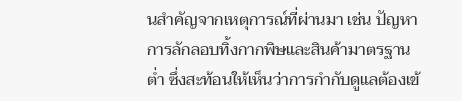นสำคัญจากเหตุการณ์ที่ผ่านมา เช่น ปัญหาการลักลอบทิ้งกากพิษและสินค้ามาตรฐานต่ำ ซึ่งสะท้อนให้เห็นว่าการกำกับดูแลต้องเข้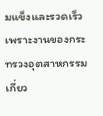มแข็งและรวดเร็ว เพราะงานของกระทรวงอุตสาหกรรมเกี่ยว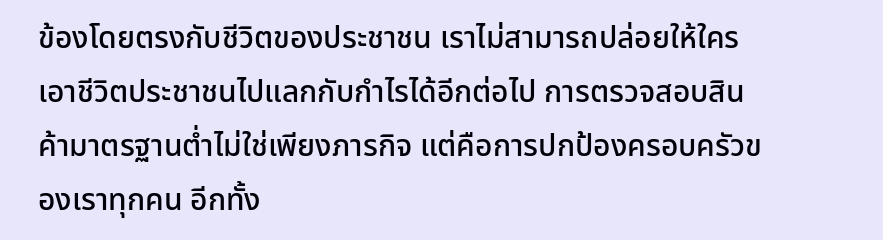ข้องโดยตรงกับชีวิตของประชาชน เราไม่สามารถปล่อยให้ใครเอาชีวิตประชาชนไปแลกกับกำไรได้อีกต่อไป การตรวจสอบสินค้ามาตรฐานต่ำไม่ใช่เพียงภารกิจ แต่คือการปกป้องครอบครัวของเราทุกคน อีกทั้ง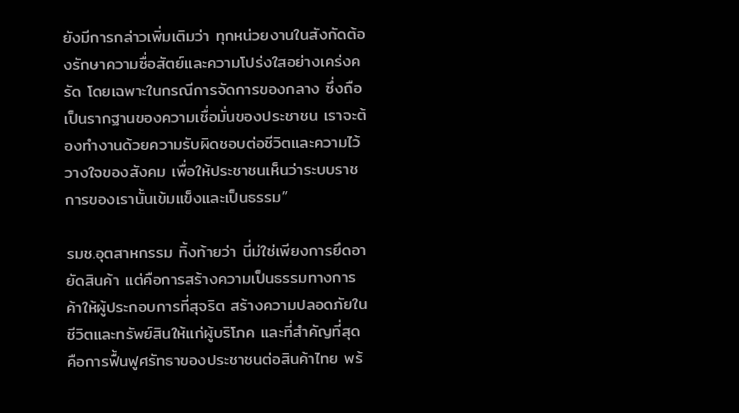ยังมีการกล่าวเพิ่มเติมว่า ทุกหน่วยงานในสังกัดต้องรักษาความซื่อสัตย์และความโปร่งใสอย่างเคร่งครัด โดยเฉพาะในกรณีการจัดการของกลาง ซึ่งถือเป็นรากฐานของความเชื่อมั่นของประชาชน เราจะต้องทำงานด้วยความรับผิดชอบต่อชีวิตและความไว้วางใจของสังคม เพื่อให้ประชาชนเห็นว่าระบบราชการของเรานั้นเข้มแข็งและเป็นธรรม”

รมช.อุตสาหกรรม ทิ้งท้ายว่า นี่ม่ใช่เพียงการยึดอายัดสินค้า แต่คือการสร้างความเป็นธรรมทางการค้าให้ผู้ประกอบการที่สุจริต สร้างความปลอดภัยในชีวิตและทรัพย์สินให้แก่ผู้บริโภค และที่สำคัญที่สุด คือการฟื้นฟูศรัทธาของประชาชนต่อสินค้าไทย พร้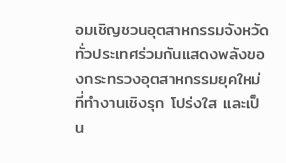อมเชิญชวนอุตสาหกรรมจังหวัดทั่วประเทศร่วมกันแสดงพลังของกระทรวงอุตสาหกรรมยุคใหม่ ที่ทำงานเชิงรุก โปร่งใส และเป็น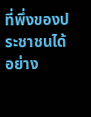ที่พึ่งของประชาชนได้อย่าง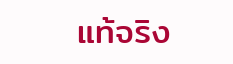แท้จริง